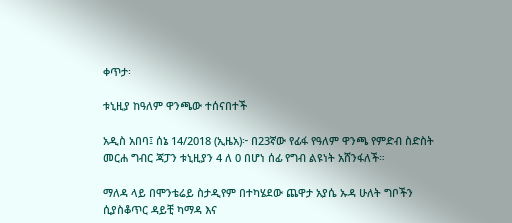ቀጥታ፡

ቱኒዚያ ከዓለም ዋንጫው ተሰናበተች

አዲስ አበባ፤ ሰኔ 14/2018 (ኢዜአ)፦ በ23ኛው የፊፋ የዓለም ዋንጫ የምድብ ስድስት መርሐ ግብር ጃፓን ቱኒዚያን 4 ለ 0 በሆነ ሰፊ የግብ ልዩነት አሸንፋለች።

ማለዳ ላይ በሞንቴሬይ ስታዲየም በተካሄደው ጨዋታ አያሴ ኡዳ ሁለት ግቦችን ሲያስቆጥር ዳይቺ ካማዳ እና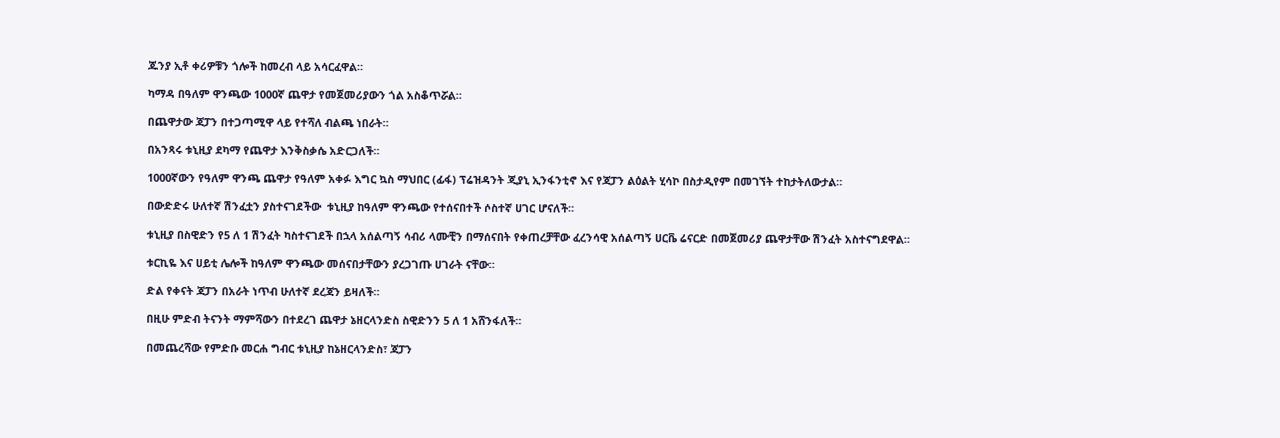ጁንያ ኢቶ ቀሪዎቹን ጎሎች ከመረብ ላይ አሳርፈዋል።

ካማዳ በዓለም ዋንጫው 1000ኛ ጨዋታ የመጀመሪያውን ጎል አስቆጥሯል።

በጨዋታው ጃፓን በተጋጣሚዋ ላይ የተሻለ ብልጫ ነበራት።

በአንጻሩ ቱኒዚያ ደካማ የጨዋታ እንቅስቃሴ አድርጋለች።

1000ኛውን የዓለም ዋንጫ ጨዋታ የዓለም አቀፉ እግር ኳስ ማህበር (ፊፋ) ፕሬዝዳንት ጂያኒ ኢንፋንቲኖ እና የጃፓን ልዕልት ሂሳኮ በስታዲየም በመገኘት ተከታትለውታል።

በውድድሩ ሁለተኛ ሽንፈቷን ያስተናገደችው  ቱኒዚያ ከዓለም ዋንጫው የተሰናበተች ሶስተኛ ሀገር ሆናለች።

ቱኒዚያ በስዊድን የ5 ለ 1 ሽንፈት ካስተናገደች በኋላ አሰልጣኝ ሳብሪ ላሙቺን በማሰናበት የቀጠረቻቸው ፈረንሳዊ አሰልጣኝ ሀርቬ ሬናርድ በመጀመሪያ ጨዋታቸው ሽንፈት አስተናግደዋል።

ቱርኪዬ እና ሀይቲ ሌሎች ከዓለም ዋንጫው መሰናበታቸውን ያረጋገጡ ሀገራት ናቸው።

ድል የቀናት ጃፓን በአራት ነጥብ ሁለተኛ ደረጃን ይዛለች።

በዚሁ ምድብ ትናንት ማምሻውን በተደረገ ጨዋታ ኔዘርላንድስ ስዊድንን 5 ለ 1 አሸንፋለች።

በመጨረሻው የምድቡ መርሐ ግብር ቱኒዚያ ከኔዘርላንድስ፣ ጃፓን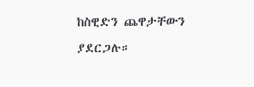ከስዊድን ጨዋታቸውን ያደርጋሉ።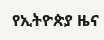የኢትዮጵያ ዜና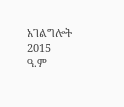አገልግሎት
2015
ዓ.ም